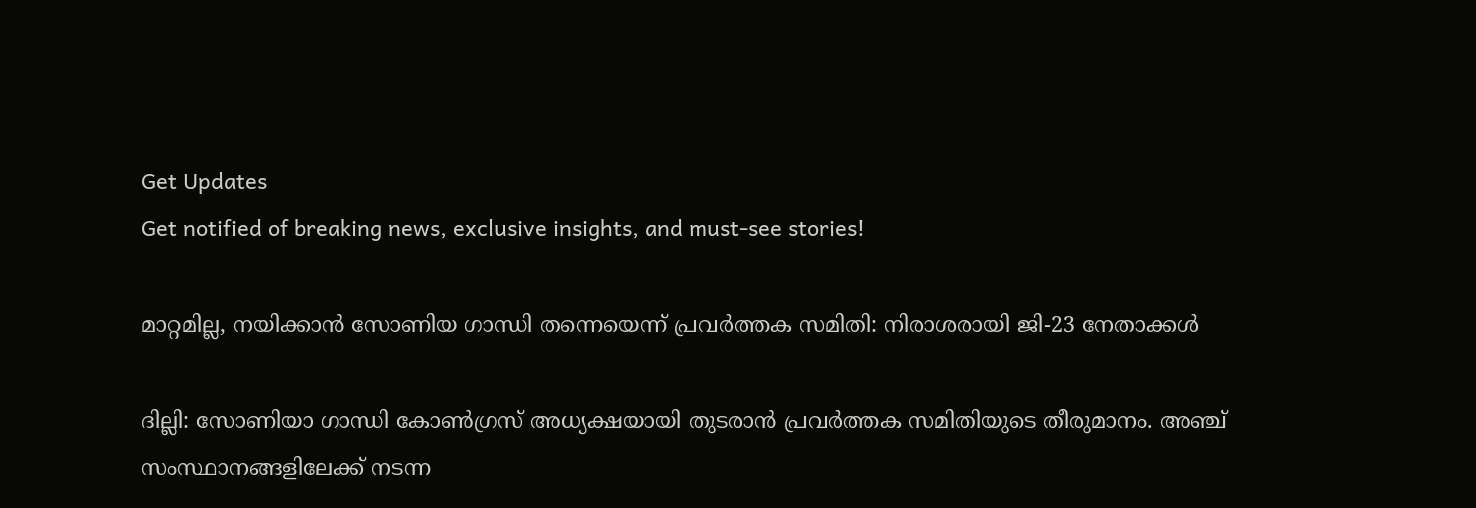Get Updates
Get notified of breaking news, exclusive insights, and must-see stories!

മാറ്റമില്ല, നയിക്കാന്‍ സോണിയ ഗാന്ധി തന്നെയെന്ന് പ്രവർത്തക സമിതി: നിരാശരായി ജി-23 നേതാക്കള്‍

ദില്ലി: സോണിയാ ഗാന്ധി കോൺഗ്രസ് അധ്യക്ഷയായി തുടരാന്‍ പ്രവർത്തക സമിതിയുടെ തീരുമാനം. അഞ്ച് സംസ്ഥാനങ്ങളിലേക്ക് നടന്ന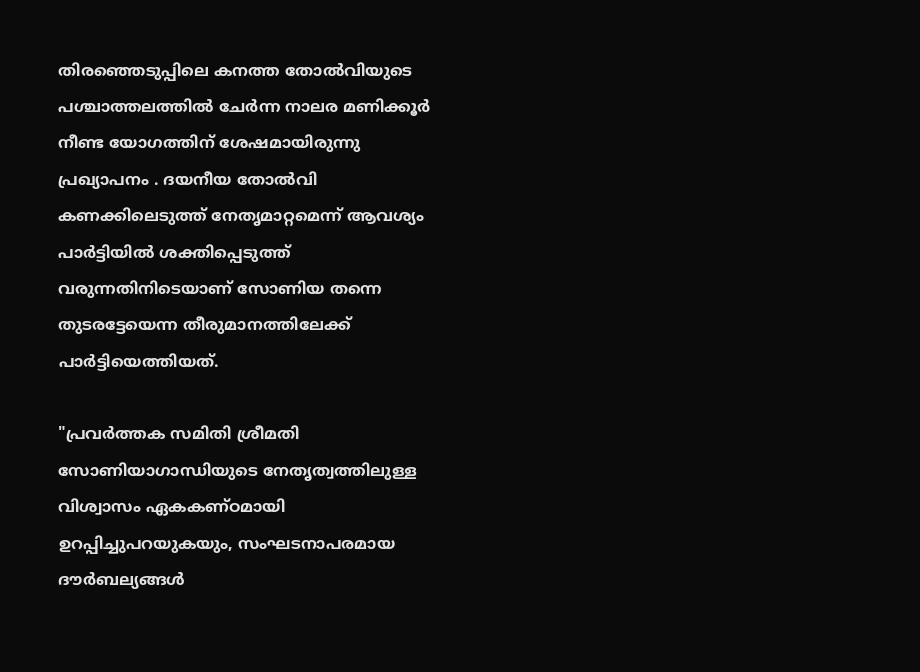തിരഞ്ഞെടുപ്പിലെ കനത്ത തോല്‍വിയുടെ പശ്ചാത്തലത്തില്‍ ചേർന്ന നാലര മണിക്കൂർ നീണ്ട യോഗത്തിന് ശേഷമായിരുന്നു പ്രഖ്യാപനം . ദയനീയ തോൽവി കണക്കിലെടുത്ത് നേതൃമാറ്റമെന്ന് ആവശ്യം പാർട്ടിയില്‍ ശക്തിപ്പെടുത്ത് വരുന്നതിനിടെയാണ് സോണിയ തന്നെ തുടരട്ടേയെന്ന തീരുമാനത്തിലേക്ക് പാർട്ടിയെത്തിയത്.

"പ്രവർത്തക സമിതി ശ്രീമതി സോണിയാഗാന്ധിയുടെ നേതൃത്വത്തിലുള്ള വിശ്വാസം ഏകകണ്ഠമായി ഉറപ്പിച്ചുപറയുകയും, സംഘടനാപരമായ ദൗർബല്യങ്ങൾ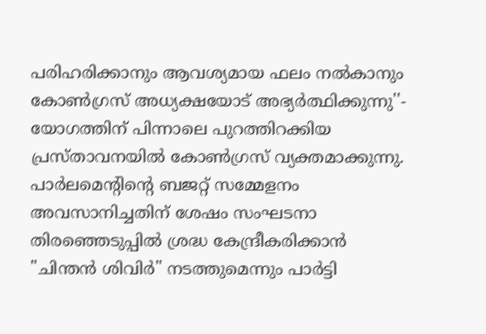പരിഹരിക്കാനും ആവശ്യമായ ഫലം നൽകാനും കോൺഗ്രസ് അധ്യക്ഷയോട് അഭ്യർത്ഥിക്കുന്നു''- യോഗത്തിന് പിന്നാലെ പുറത്തിറക്കിയ പ്രസ്താവനയില്‍ കോണ്‍ഗ്രസ് വ്യക്തമാക്കുന്നു. പാർലമെന്റിന്റെ ബജറ്റ് സമ്മേളനം അവസാനിച്ചതിന് ശേഷം സംഘടനാ തിരഞ്ഞെടുപ്പിൽ ശ്രദ്ധ കേന്ദ്രീകരിക്കാൻ "ചിന്തൻ ശിവിർ" നടത്തുമെന്നും പാർട്ടി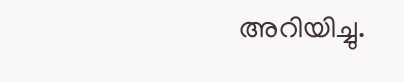അറിയിച്ചു.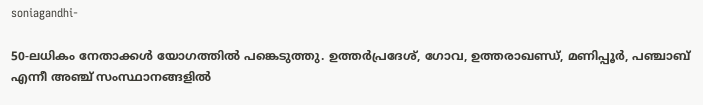soniagandhi-

50-ലധികം നേതാക്കൾ യോഗത്തിൽ പങ്കെടുത്തു. ഉത്തർപ്രദേശ്, ഗോവ, ഉത്തരാഖണ്ഡ്, മണിപ്പൂർ, പഞ്ചാബ് എന്നീ അഞ്ച് സംസ്ഥാനങ്ങളിൽ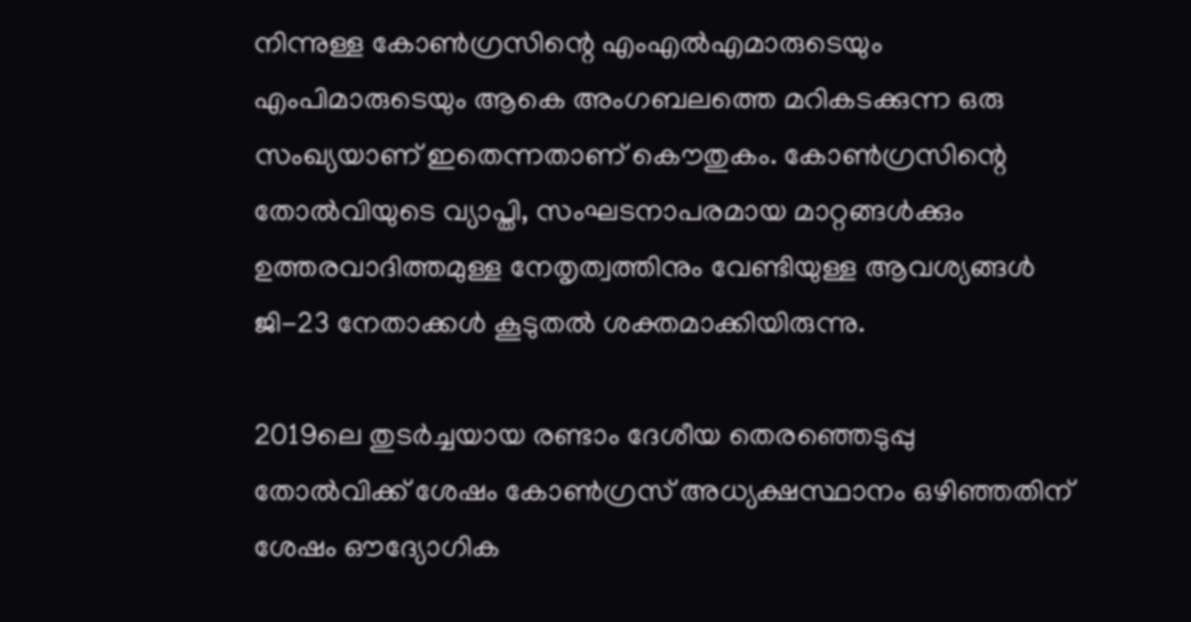നിന്നുള്ള കോൺഗ്രസിന്റെ എം‌എൽ‌എമാരുടെയും എം‌പിമാരുടെയും ആകെ അംഗബലത്തെ മറികടക്കുന്ന ഒരു സംഖ്യയാണ് ഇതെന്നതാണ് കൌതുകം. കോൺഗ്രസിന്റെ തോൽവിയുടെ വ്യാപ്തി, സംഘടനാപരമായ മാറ്റങ്ങൾക്കും ഉത്തരവാദിത്തമുള്ള നേതൃത്വത്തിനും വേണ്ടിയുള്ള ആവശ്യങ്ങൾ ജി-23 നേതാക്കള്‍ കൂടുതല്‍ ശക്തമാക്കിയിരുന്നു.

2019ലെ തുടർച്ചയായ രണ്ടാം ദേശീയ തെരഞ്ഞെടുപ്പു തോൽവിക്ക് ശേഷം കോൺഗ്രസ് അധ്യക്ഷസ്ഥാനം ഒഴിഞ്ഞതിന് ശേഷം ഔദ്യോഗിക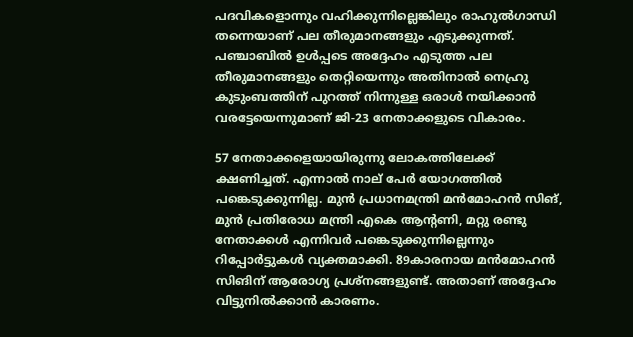പദവികളൊന്നും വഹിക്കുന്നില്ലെങ്കിലും രാഹുൽഗാന്ധി തന്നെയാണ് പല തീരുമാനങ്ങളും എടുക്കുന്നത്. പഞ്ചാബില്‍ ഉള്‍പ്പടെ അദ്ദേഹം എടുത്ത പല തീരുമാനങ്ങളും തെറ്റിയെന്നും അതിനാല്‍ നെഹ്രു കുടുംബത്തിന് പുറത്ത് നിന്നുള്ള ഒരാള്‍ നയിക്കാന്‍ വരട്ടേയെന്നുമാണ് ജി-23 നേതാക്കളുടെ വികാരം.

57 നേതാക്കളെയായിരുന്നു ലോകത്തിലേക്ക് ക്ഷണിച്ചത്. എന്നാല്‍ നാല് പേര്‍ യോഗത്തില്‍ പങ്കെടുക്കുന്നില്ല. മുന്‍ പ്രധാനമന്ത്രി മന്‍മോഹന്‍ സിങ്, മുന്‍ പ്രതിരോധ മന്ത്രി എകെ ആന്റണി, മറ്റു രണ്ടു നേതാക്കള്‍ എന്നിവര്‍ പങ്കെടുക്കുന്നില്ലെന്നും റിപ്പോർട്ടുകള്‍ വ്യക്തമാക്കി. 89കാരനായ മന്‍മോഹന്‍ സിങിന് ആരോഗ്യ പ്രശ്‌നങ്ങളുണ്ട്. അതാണ് അദ്ദേഹം വിട്ടുനില്‍ക്കാന്‍ കാരണം.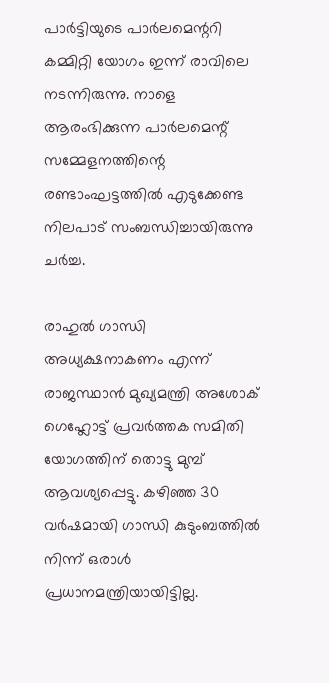പാര്‍ട്ടിയുടെ പാര്‍ലമെന്ററി കമ്മിറ്റി യോഗം ഇന്ന് രാവിലെ നടന്നിരുന്നു. നാളെ ആരംഭിക്കുന്ന പാര്‍ലമെന്റ് സമ്മേളനത്തിന്റെ രണ്ടാംഘട്ടത്തില്‍ എടുക്കേണ്ട നിലപാട് സംബന്ധിച്ചായിരുന്നു ചര്‍ച്ച.

രാഹുല്‍ ഗാന്ധി അധ്യക്ഷനാകണം എന്ന് രാജസ്ഥാന്‍ മുഖ്യമന്ത്രി അശോക് ഗെഹ്ലോട്ട് പ്രവര്‍ത്തക സമിതി യോഗത്തിന് തൊട്ടു മുമ്പ് ആവശ്യപ്പെട്ടു. കഴിഞ്ഞ 30 വര്‍ഷമായി ഗാന്ധി കുടുംബത്തില്‍ നിന്ന് ഒരാള്‍ പ്രധാനമന്ത്രിയായിട്ടില്ല.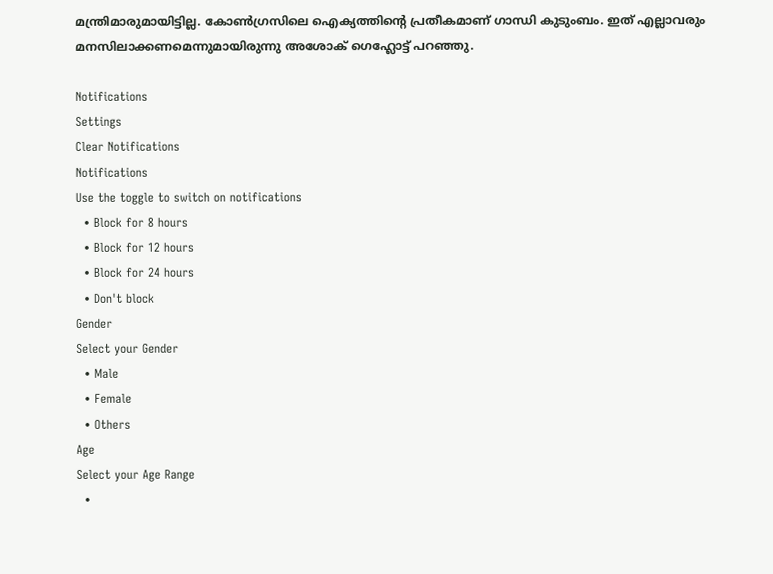മന്ത്രിമാരുമായിട്ടില്ല. കോണ്‍ഗ്രസിലെ ഐക്യത്തിന്റെ പ്രതീകമാണ് ഗാന്ധി കുടുംബം. ഇത് എല്ലാവരും മനസിലാക്കണമെന്നുമായിരുന്നു അശോക് ഗെഹ്ലോട്ട് പറഞ്ഞു.

Notifications
Settings
Clear Notifications
Notifications
Use the toggle to switch on notifications
  • Block for 8 hours
  • Block for 12 hours
  • Block for 24 hours
  • Don't block
Gender
Select your Gender
  • Male
  • Female
  • Others
Age
Select your Age Range
  •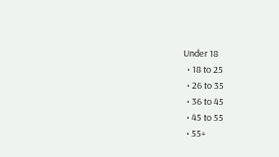Under 18
  • 18 to 25
  • 26 to 35
  • 36 to 45
  • 45 to 55
  • 55+